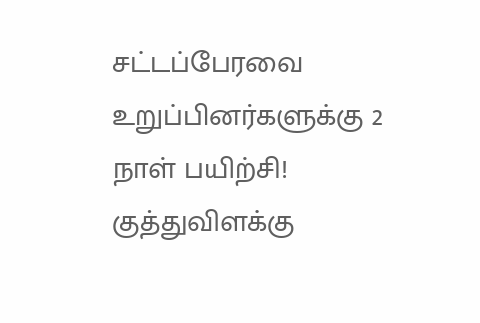சட்டப்பேரவை உறுப்பினர்களுக்கு 2 நாள் பயிற்சி! குத்துவிளக்கு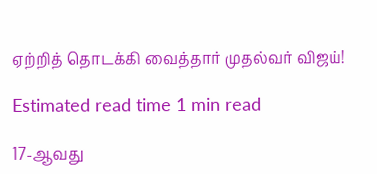ஏற்றித் தொடக்கி வைத்தார் முதல்வர் விஜய்!

Estimated read time 1 min read

17-ஆவது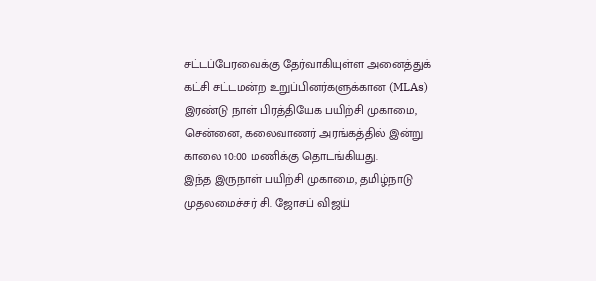சட்டப்பேரவைக்கு தேர்வாகியுள்ள அனைத்துக் கட்சி சட்டமன்ற உறுப்பினர்களுக்கான (MLAs) இரண்டு நாள் பிரத்தியேக பயிற்சி முகாமை, சென்னை, கலைவாணர் அரங்கத்தில் இன்று காலை 10:00 மணிக்கு தொடங்கியது.
இந்த இருநாள் பயிற்சி முகாமை, தமிழ்நாடு முதலமைச்சர் சி. ஜோசப் விஜய்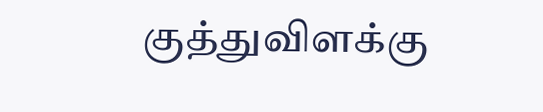குத்துவிளக்கு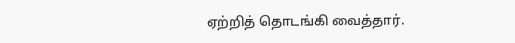ஏற்றித் தொடங்கி வைத்தார்.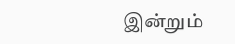இன்றும்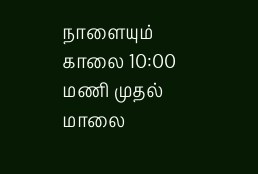நாளையும் காலை 10:00 மணி முதல் மாலை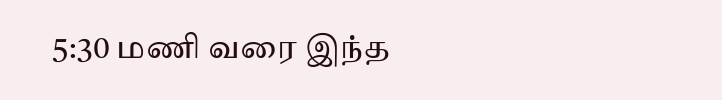5:30 மணி வரை இந்த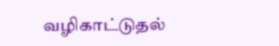வழிகாட்டுதல்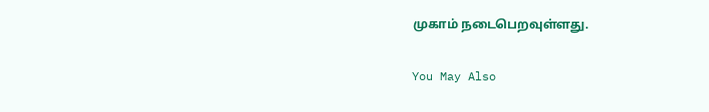முகாம் நடைபெறவுள்ளது.

You May Also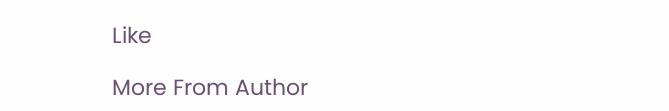Like

More From Author